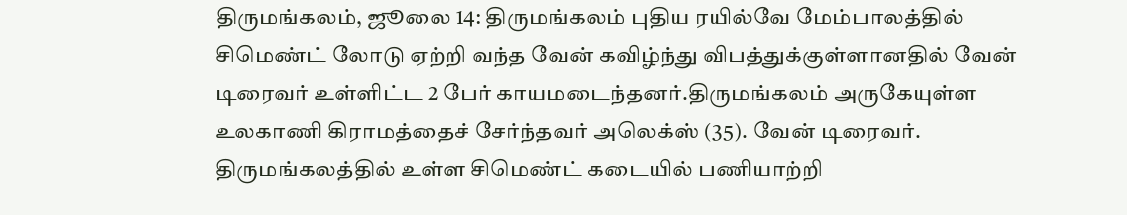திருமங்கலம், ஜூலை 14: திருமங்கலம் புதிய ரயில்வே மேம்பாலத்தில் சிமெண்ட் லோடு ஏற்றி வந்த வேன் கவிழ்ந்து விபத்துக்குள்ளானதில் வேன் டிரைவர் உள்ளிட்ட 2 பேர் காயமடைந்தனர்.திருமங்கலம் அருகேயுள்ள உலகாணி கிராமத்தைச் சேர்ந்தவர் அலெக்ஸ் (35). வேன் டிரைவர். திருமங்கலத்தில் உள்ள சிமெண்ட் கடையில் பணியாற்றி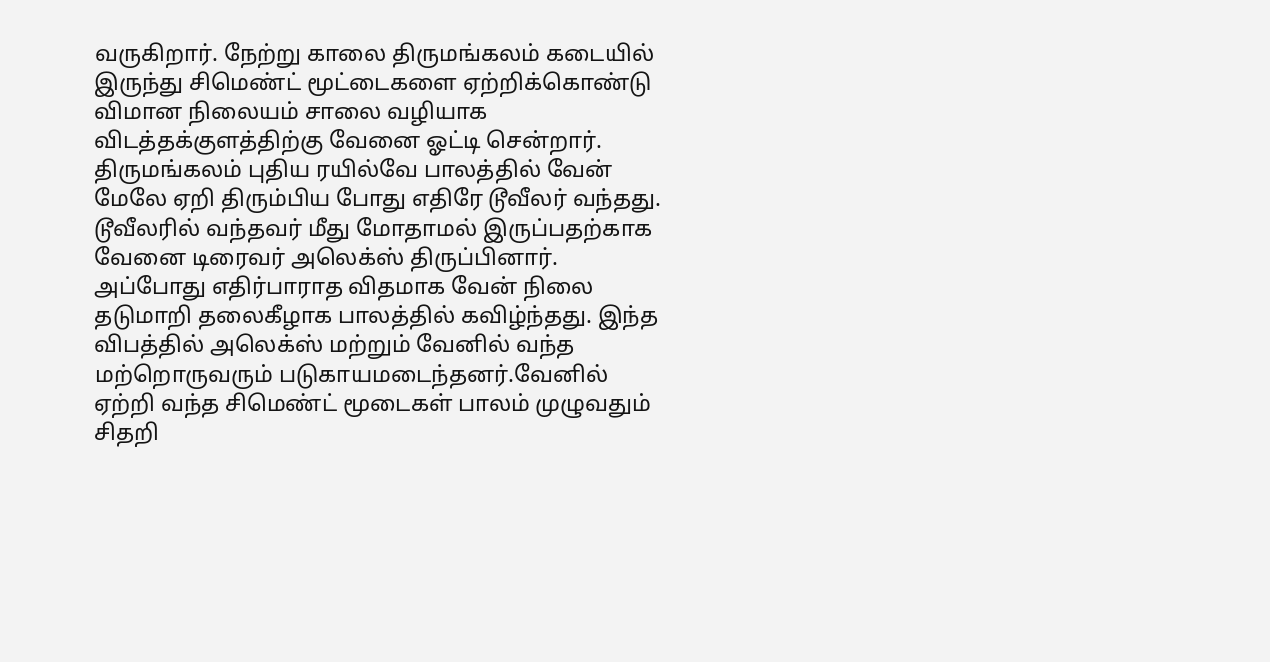வருகிறார். நேற்று காலை திருமங்கலம் கடையில் இருந்து சிமெண்ட் மூட்டைகளை ஏற்றிக்கொண்டு விமான நிலையம் சாலை வழியாக விடத்தக்குளத்திற்கு வேனை ஓட்டி சென்றார். திருமங்கலம் புதிய ரயில்வே பாலத்தில் வேன் மேலே ஏறி திரும்பிய போது எதிரே டூவீலர் வந்தது.
டூவீலரில் வந்தவர் மீது மோதாமல் இருப்பதற்காக வேனை டிரைவர் அலெக்ஸ் திருப்பினார். அப்போது எதிர்பாராத விதமாக வேன் நிலை தடுமாறி தலைகீழாக பாலத்தில் கவிழ்ந்தது. இந்த விபத்தில் அலெக்ஸ் மற்றும் வேனில் வந்த மற்றொருவரும் படுகாயமடைந்தனர்.வேனில் ஏற்றி வந்த சிமெண்ட் மூடைகள் பாலம் முழுவதும் சிதறி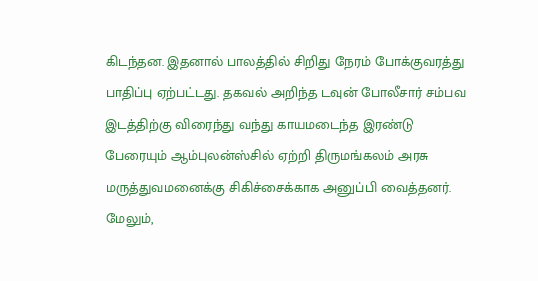கிடந்தன. இதனால் பாலத்தில் சிறிது நேரம் போக்குவரத்து பாதிப்பு ஏற்பட்டது. தகவல் அறிந்த டவுன் போலீசார் சம்பவ இடத்திற்கு விரைந்து வந்து காயமடைந்த இரண்டு பேரையும் ஆம்புலன்ஸ்சில் ஏற்றி திருமங்கலம் அரசு மருத்துவமனைக்கு சிகிச்சைக்காக அனுப்பி வைத்தனர். மேலும்,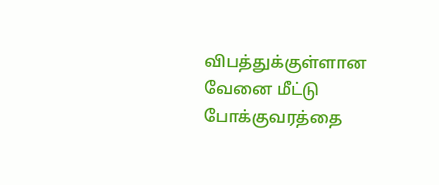விபத்துக்குள்ளான வேனை மீட்டு போக்குவரத்தை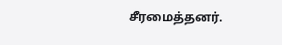சீரமைத்தனர்.